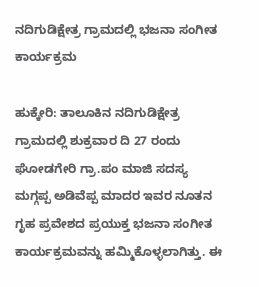ನದಿಗುಡಿಕ್ಷೇತ್ರ ಗ್ರಾಮದಲ್ಲಿ ಭಜನಾ ಸಂಗೀತ ಕಾರ್ಯಕ್ರಮ

ಹುಕ್ಕೇರಿ: ತಾಲೂಕಿನ ನದಿಗುಡಿಕ್ಷೇತ್ರ ಗ್ರಾಮದಲ್ಲಿ ಶುಕ್ರವಾರ ದಿ 27 ರಂದು ಘೋಡಗೇರಿ ಗ್ರಾ.ಪಂ ಮಾಜಿ ಸದಸ್ಯ ಮಗ್ಗಪ್ಪ ಅಡಿವೆಪ್ಪ ಮಾದರ ಇವರ ನೂತನ ಗೃಹ ಪ್ರವೇಶದ ಪ್ರಯುಕ್ತ ಭಜನಾ ಸಂಗೀತ ಕಾರ್ಯಕ್ರಮವನ್ನು ಹಮ್ಮಿಕೊಳ್ಳಲಾಗಿತ್ತು. ಈ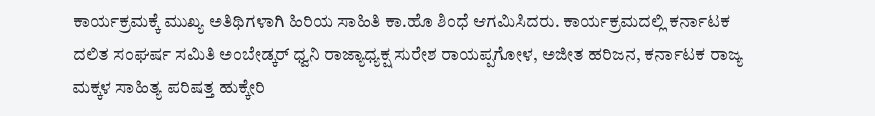ಕಾರ್ಯಕ್ರಮಕ್ಕೆ ಮುಖ್ಯ ಅತಿಥಿಗಳಾಗಿ ಹಿರಿಯ ಸಾಹಿತಿ ಕಾ.ಹೊ ಶಿಂಧೆ ಆಗಮಿಸಿದರು. ಕಾರ್ಯಕ್ರಮದಲ್ಲಿ ಕರ್ನಾಟಕ ದಲಿತ ಸಂಘರ್ಷ ಸಮಿತಿ ಅಂಬೇಡ್ಕರ್ ಧ್ವನಿ ರಾಜ್ಯಾಧ್ಯಕ್ಷ ಸುರೇಶ ರಾಯಪ್ಪಗೋಳ, ಅಜೀತ ಹರಿಜನ, ಕರ್ನಾಟಕ ರಾಜ್ಯ ಮಕ್ಕಳ ಸಾಹಿತ್ಯ ಪರಿಷತ್ತ ಹುಕ್ಕೇರಿ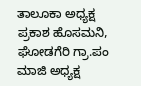ತಾಲೂಕಾ ಅಧ್ಯಕ್ಷ ಪ್ರಕಾಶ ಹೊಸಮನಿ, ಘೋಡಗೆರಿ ಗ್ರಾ.ಪಂ ಮಾಜಿ ಅಧ್ಯಕ್ಷ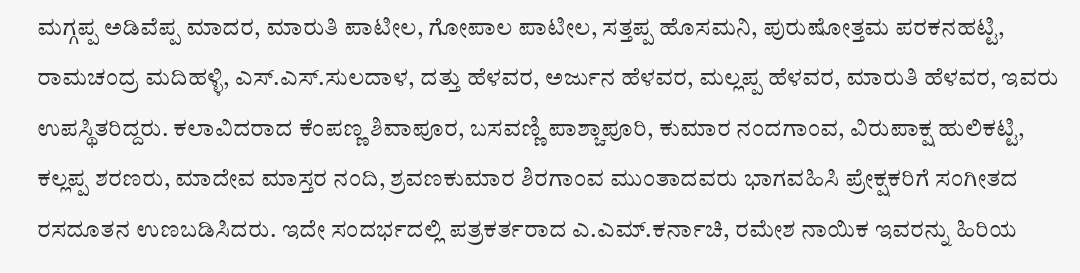ಮಗ್ಗಪ್ಪ ಅಡಿವೆಪ್ಪ ಮಾದರ, ಮಾರುತಿ ಪಾಟೀಲ, ಗೋಪಾಲ ಪಾಟೀಲ, ಸತ್ತಪ್ಪ ಹೊಸಮನಿ, ಪುರುಷೋತ್ತಮ ಪರಕನಹಟ್ಟಿ, ರಾಮಚಂದ್ರ ಮದಿಹಳ್ಳಿ, ಎಸ್.ಎಸ್.ಸುಲದಾಳ, ದತ್ತು ಹೆಳವರ, ಅರ್ಜುನ ಹೆಳವರ, ಮಲ್ಲಪ್ಪ ಹೆಳವರ, ಮಾರುತಿ ಹೆಳವರ, ಇವರು ಉಪಸ್ಥಿತರಿದ್ದರು. ಕಲಾವಿದರಾದ ಕೆಂಪಣ್ಣ ಶಿವಾಪೂರ, ಬಸವಣ್ಣಿ ಪಾಶ್ಚಾಪೂರಿ, ಕುಮಾರ ನಂದಗಾಂವ, ವಿರುಪಾಕ್ಷ ಹುಲಿಕಟ್ಟಿ, ಕಲ್ಲಪ್ಪ ಶರಣರು, ಮಾದೇವ ಮಾಸ್ತರ ನಂದಿ, ಶ್ರವಣಕುಮಾರ ಶಿರಗಾಂವ ಮುಂತಾದವರು ಭಾಗವಹಿಸಿ ಪ್ರೇಕ್ಷಕರಿಗೆ ಸಂಗೀತದ ರಸದೂತನ ಉಣಬಡಿಸಿದರು. ಇದೇ ಸಂದರ್ಭದಲ್ಲಿ ಪತ್ರಕರ್ತರಾದ ಎ.ಎಮ್.ಕರ್ನಾಚಿ, ರಮೇಶ ನಾಯಿಕ ಇವರನ್ನು ಹಿರಿಯ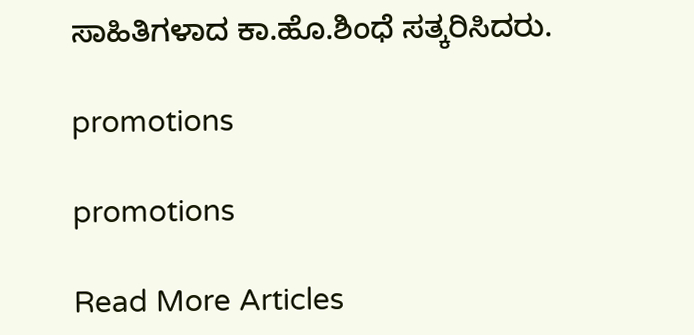ಸಾಹಿತಿಗಳಾದ ಕಾ.ಹೊ.ಶಿಂಧೆ ಸತ್ಕರಿಸಿದರು.

promotions

promotions

Read More Articles